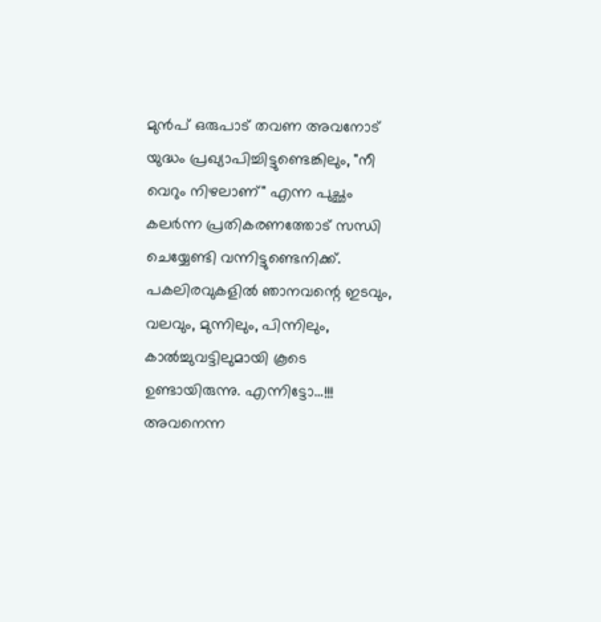മുൻപ് ഒരുപാട് തവണ അവനോട് യുദ്ധം പ്രഖ്യാപിച്ചിട്ടുണ്ടെങ്കിലും, "നീ വെറും നിഴലാണ്" എന്ന പുച്ഛം കലർന്ന പ്രതികരണത്തോട് സന്ധി ചെയ്യേണ്ടി വന്നിട്ടുണ്ടെനിക്ക്.
പകലിരവുകളിൽ ഞാനവന്റെ ഇടവും, വലവും, മുന്നിലും, പിന്നിലും, കാൽച്ചുവട്ടിലുമായി കൂടെ ഉണ്ടായിരുന്നു. എന്നിട്ടോ...!!!
അവനെന്ന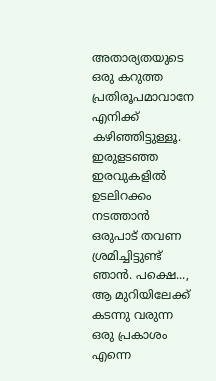അതാര്യതയുടെ ഒരു കറുത്ത പ്രതിരൂപമാവാനേ എനിക്ക് കഴിഞ്ഞിട്ടുള്ളൂ. ഇരുളടഞ്ഞ ഇരവുകളിൽ ഉടലിറക്കം നടത്താൻ ഒരുപാട് തവണ ശ്രമിച്ചിട്ടുണ്ട് ഞാൻ. പക്ഷെ..., ആ മുറിയിലേക്ക് കടന്നു വരുന്ന ഒരു പ്രകാശം എന്നെ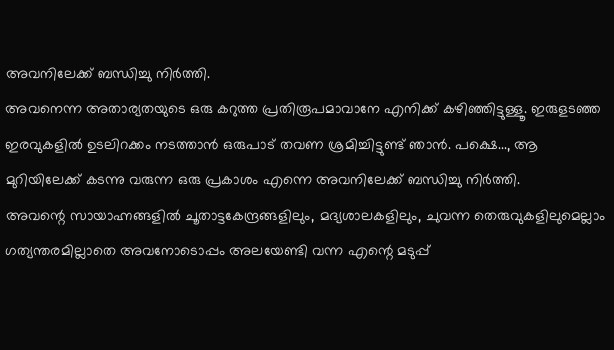അവനിലേക്ക് ബന്ധിച്ചു നിർത്തി.
അവനെന്ന അതാര്യതയുടെ ഒരു കറുത്ത പ്രതിരൂപമാവാനേ എനിക്ക് കഴിഞ്ഞിട്ടുള്ളൂ. ഇരുളടഞ്ഞ ഇരവുകളിൽ ഉടലിറക്കം നടത്താൻ ഒരുപാട് തവണ ശ്രമിച്ചിട്ടുണ്ട് ഞാൻ. പക്ഷെ..., ആ മുറിയിലേക്ക് കടന്നു വരുന്ന ഒരു പ്രകാശം എന്നെ അവനിലേക്ക് ബന്ധിച്ചു നിർത്തി.
അവന്റെ സായാഹ്നങ്ങളിൽ ചൂതാട്ടകേന്ദ്രങ്ങളിലും, മദ്യശാലകളിലും, ചുവന്ന തെരുവുകളിലുമെല്ലാം ഗത്യന്തരമില്ലാതെ അവനോടൊപ്പം അലയേണ്ടി വന്ന എന്റെ മടുപ്പ്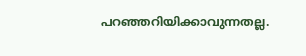പറഞ്ഞറിയിക്കാവുന്നതല്ല.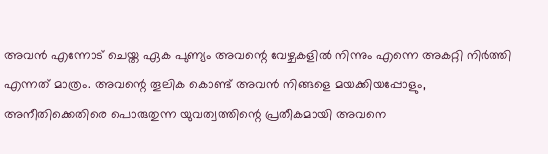അവൻ എന്നോട് ചെയ്ത ഏക പുണ്യം അവന്റെ വേഴ്ചകളിൽ നിന്നും എന്നെ അകറ്റി നിർത്തി എന്നത് മാത്രം. അവന്റെ തൂലിക കൊണ്ട് അവൻ നിങ്ങളെ മയക്കിയപ്പോളും, അനീതിക്കെതിരെ പൊരുതുന്ന യുവത്വത്തിന്റെ പ്രതീകമായി അവനെ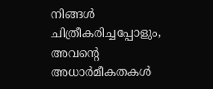നിങ്ങൾ ചിത്രീകരിച്ചപ്പോളും, അവന്റെ അധാർമീകതകൾ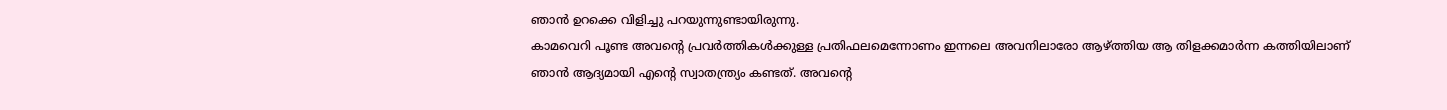ഞാൻ ഉറക്കെ വിളിച്ചു പറയുന്നുണ്ടായിരുന്നു.
കാമവെറി പൂണ്ട അവന്റെ പ്രവർത്തികൾക്കുള്ള പ്രതിഫലമെന്നോണം ഇന്നലെ അവനിലാരോ ആഴ്ത്തിയ ആ തിളക്കമാർന്ന കത്തിയിലാണ് ഞാൻ ആദ്യമായി എന്റെ സ്വാതന്ത്ര്യം കണ്ടത്. അവന്റെ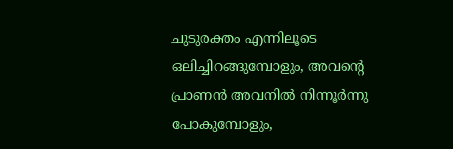ചുടുരക്തം എന്നിലൂടെ ഒലിച്ചിറങ്ങുമ്പോളും, അവന്റെ പ്രാണൻ അവനിൽ നിന്നൂർന്നു പോകുമ്പോളും,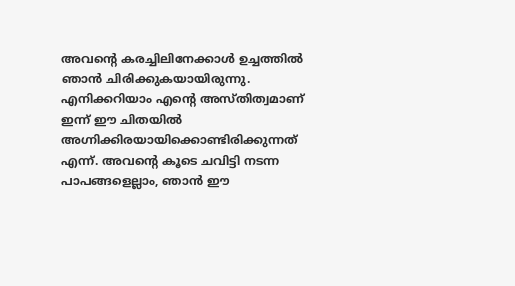അവന്റെ കരച്ചിലിനേക്കാൾ ഉച്ചത്തിൽ ഞാൻ ചിരിക്കുകയായിരുന്നു.
എനിക്കറിയാം എന്റെ അസ്തിത്വമാണ് ഇന്ന് ഈ ചിതയിൽ അഗ്നിക്കിരയായിക്കൊണ്ടിരിക്കുന്നത് എന്ന്. അവന്റെ കൂടെ ചവിട്ടി നടന്ന പാപങ്ങളെല്ലാം, ഞാൻ ഈ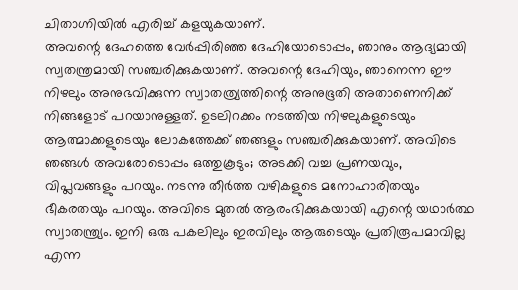ചിതാഗ്നിയിൽ എരിച്ച് കളയുകയാണ്.
അവന്റെ ദേഹത്തെ വേർപ്പിരിഞ്ഞ ദേഹിയോടൊപ്പം, ഞാനും ആദ്യമായി സ്വതന്ത്രമായി സഞ്ചരിക്കുകയാണ്. അവന്റെ ദേഹിയും, ഞാനെന്ന ഈ നിഴലും അനുഭവിക്കുന്ന സ്വാതത്ര്യത്തിന്റെ അനുഭൂതി അതാണെനിക്ക് നിങ്ങളോട് പറയാനുള്ളത്. ഉടലിറക്കം നടത്തിയ നിഴലുകളുടെയും ആത്മാക്കളുടെയും ലോകത്തേക്ക് ഞങ്ങളും സഞ്ചരിക്കുകയാണ്. അവിടെ ഞങ്ങൾ അവരോടൊപ്പം ഒത്തുകൂടും; അടക്കി വച്ച പ്രണയവും, വിപ്ലവങ്ങളും പറയും. നടന്നു തീർത്ത വഴികളുടെ മനോഹാരിതയും ഭീകരതയും പറയും. അവിടെ മുതൽ ആരംഭിക്കുകയായി എന്റെ യഥാർത്ഥ സ്വാതന്ത്ര്യം. ഇനി ഒരു പകലിലും ഇരവിലും ആരുടെയും പ്രതിരൂപമാവില്ല എന്ന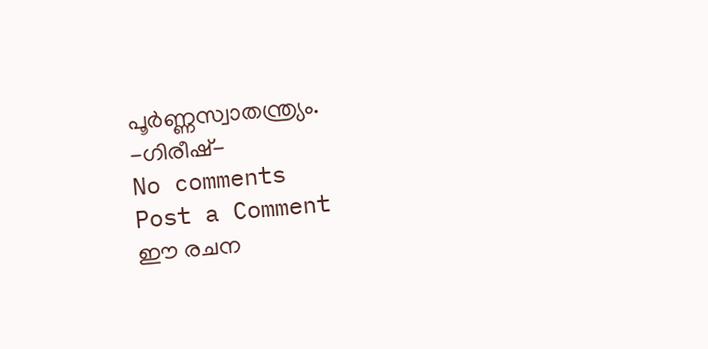പൂർണ്ണസ്വാതന്ത്ര്യം.
-ഗിരീഷ്-
No comments
Post a Comment
ഈ രചന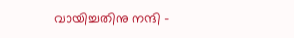വായിച്ചതിനു നന്ദി -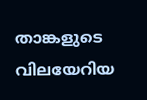താങ്കളുടെ വിലയേറിയ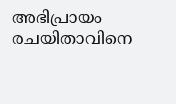അഭിപ്രായം രചയിതാവിനെ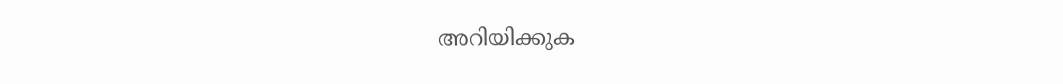അറിയിക്കുക